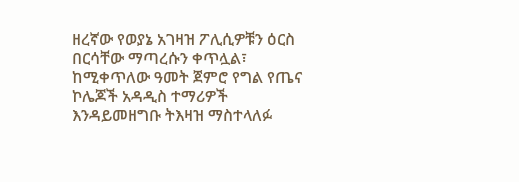ዘረኛው የወያኔ አገዛዝ ፖሊሲዎቹን ዕርስ በርሳቸው ማጣረሱን ቀጥሏል፣ ከሚቀጥለው ዓመት ጀምሮ የግል የጤና ኮሌጆች አዳዲስ ተማሪዎች እንዳይመዘግቡ ትእዛዝ ማስተላለፉ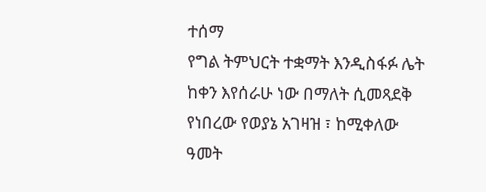ተሰማ
የግል ትምህርት ተቋማት እንዲስፋፉ ሌት ከቀን እየሰራሁ ነው በማለት ሲመጻደቅ የነበረው የወያኔ አገዛዝ ፣ ከሚቀለው ዓመት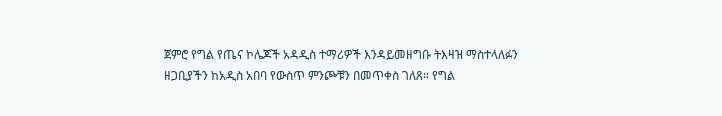ጀምሮ የግል የጤና ኮሌጆች አዳዲስ ተማሪዎች እንዳይመዘግቡ ትእዛዝ ማስተላለፉን ዘጋቢያችን ከአዲስ አበባ የውስጥ ምንጮቹን በመጥቀስ ገለጸ። የግል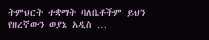ትምህርት ተቋማት ባለቤቶችም ይህን የዘረኛውን ወያኔ አዲስ …